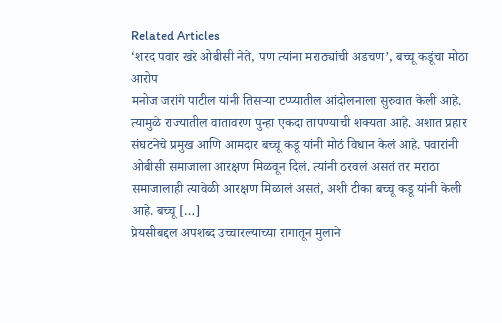Related Articles
‘शरद पवार खरे ओबीसी नेते, पण त्यांना मराठ्यांची अडचण’, बच्चू कडूंचा मोठा आरोप
मनोज जरांगे पाटील यांनी तिसऱ्या टप्प्यातील आंदोलनाला सुरुवात केली आहे. त्यामुळे राज्यातील वातावरण पुन्हा एकदा तापण्याची शक्यता आहे. अशात प्रहार संघटनेचे प्रमुख आणि आमदार बच्चू कडू यांनी मोठं विधान केलं आहे. पवारांनी ओबीसी समाजाला आरक्षण मिळवून दिलं. त्यांनी ठरवलं असतं तर मराठा समाजालाही त्यावेळी आरक्षण मिळालं असतं, अशी टीका बच्चू कडू यांनी केली आहे. बच्चू […]
प्रेयसीबद्दल अपशब्द उच्चारल्याच्या रागातून मुलाने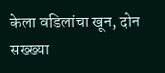केला वडिलांचा खून, दोन सख्ख्या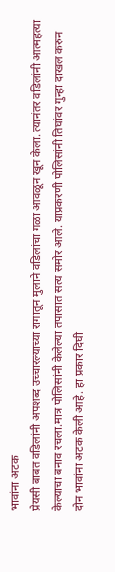भावांना अटक
प्रेयसी बाबत वडिलांनी अपशब्द उच्चारल्याच्या रागातून मुलाने वडिलांचा गळा आवळून खून केला. त्यानंतर वडिलांनी आत्महत्या केल्याचा बनाव रचला.मात्र पोलिसांनी केलेल्या तपासात सत्य समोर आले. याप्रकरणी पोलिसांनी तिघांवर गुन्हा दाखल करुन दोन भावांना अटक केली आहे. हा प्रकार दिघी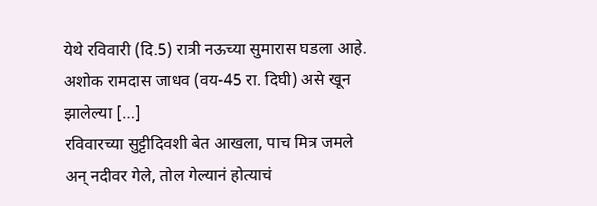येथे रविवारी (दि.5) रात्री नऊच्या सुमारास घडला आहे. अशोक रामदास जाधव (वय-45 रा. दिघी) असे खून झालेल्या […]
रविवारच्या सुट्टीदिवशी बेत आखला, पाच मित्र जमले अन् नदीवर गेले, तोल गेल्यानं होत्याचं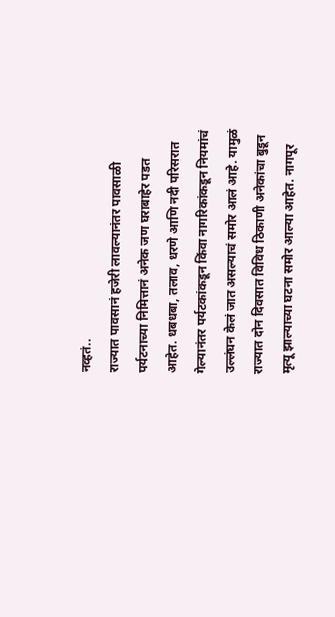नव्हतं..
राज्यात पावसानं हजेरी लावल्यानंतर पावसाळी पर्यटनाच्या निमित्तानं अनेक जण घराबाहेर पडत आहेत. धबधबा, तलाव, धरणे आणि नदी परिसरात गेल्यानंतर पर्यटकांकडून किंवा नागरिकांकडून नियमांचं उल्लंघन केलं जात असल्याचं समोर आलं आहे. यामुळं राज्यात दोन दिवसात विविध ठिकाणी अनेकांचा बुडून मृत्यू झाल्याच्या घटना समोर आल्या आहेत. नागपूर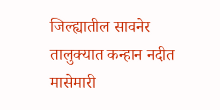जिल्ह्यातील सावनेर तालुक्यात कन्हान नदीत मासेमारी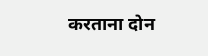करताना दोन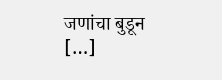जणांचा बुडून […]